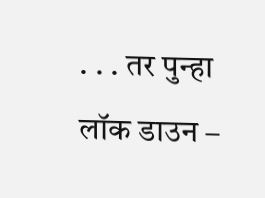. . . तर पुन्हा लॉक डाउन –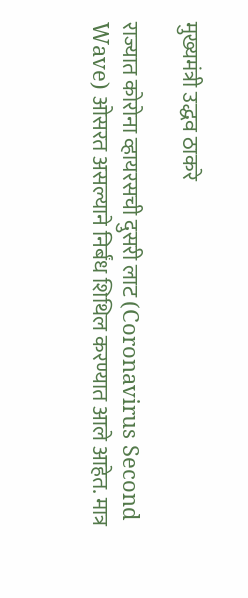मुख्यमंत्री उद्धव ठाकरे

राज्यात कोरोना व्हायरसची दुसरी लाट (Coronavirus Second Wave) ओसरत असल्याने निर्बंध शिथिल करण्यात आले आहेत. मात्र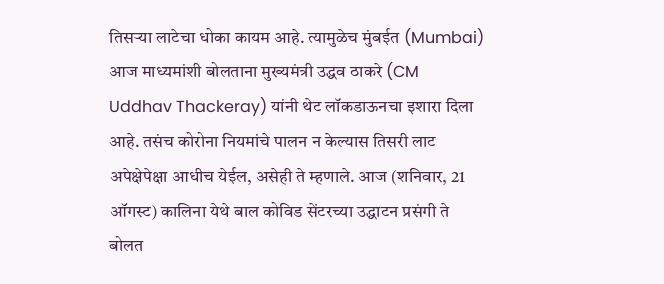तिसऱ्या लाटेचा धोका कायम आहे. त्यामुळेच मुंबईत (Mumbai) आज माध्यमांशी बोलताना मुख्यमंत्री उद्धव ठाकरे (CM Uddhav Thackeray) यांनी थेट लॉकडाऊनचा इशारा दिला आहे. तसंच कोरोना नियमांचे पालन न केल्यास तिसरी लाट अपेक्षेपेक्षा आधीच येईल, असेही ते म्हणाले. आज (शनिवार, 21 ऑगस्ट) कालिना येथे बाल कोविड सेंटरच्या उद्धाटन प्रसंगी ते बोलत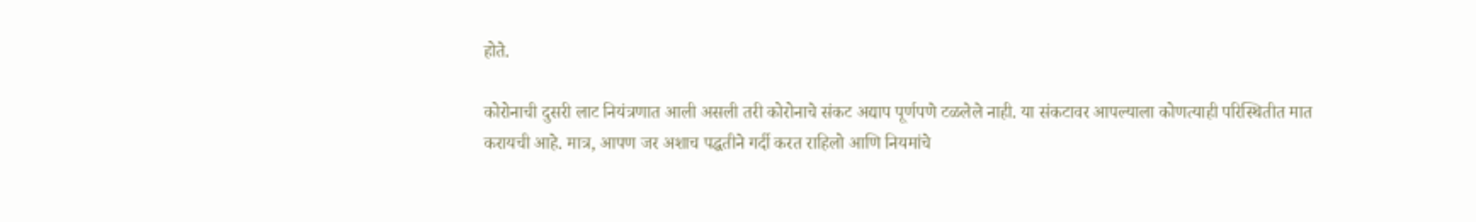होते.

कोरोनाची दुसरी लाट नियंत्रणात आली असली तरी कोरोनाचे संकट अद्याप पूर्णपणे टळलेले नाही. या संकटावर आपल्याला कोणत्याही परिस्थितीत मात करायची आहे. मात्र, आपण जर अशाच पद्धतीने गर्दी करत राहिलो आणि नियमांचे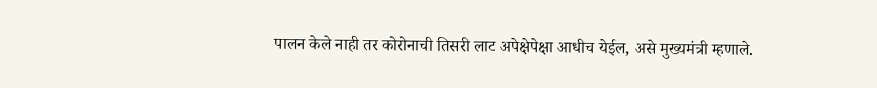पालन केले नाही तर कोरोनाची तिसरी लाट अपेक्षेपेक्षा आधीच येईल, असे मुख्यमंत्री म्हणाले.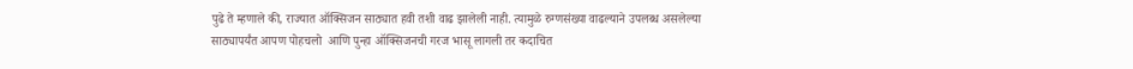पुढे ते म्हणाले की, राज्यात ऑक्सिजन साठ्यात हवी तशी वाढ झालेली नाही. त्यामुळे रुग्णसंख्या वाढल्याने उपलब्ध असलेल्या साठ्यापर्यंत आपण पोहचलो  आणि पुन्हा ऑक्सिजनची गरज भासू लागली तर कदाचित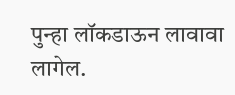पुन्हा लॉकडाऊन लावावा लागेल.